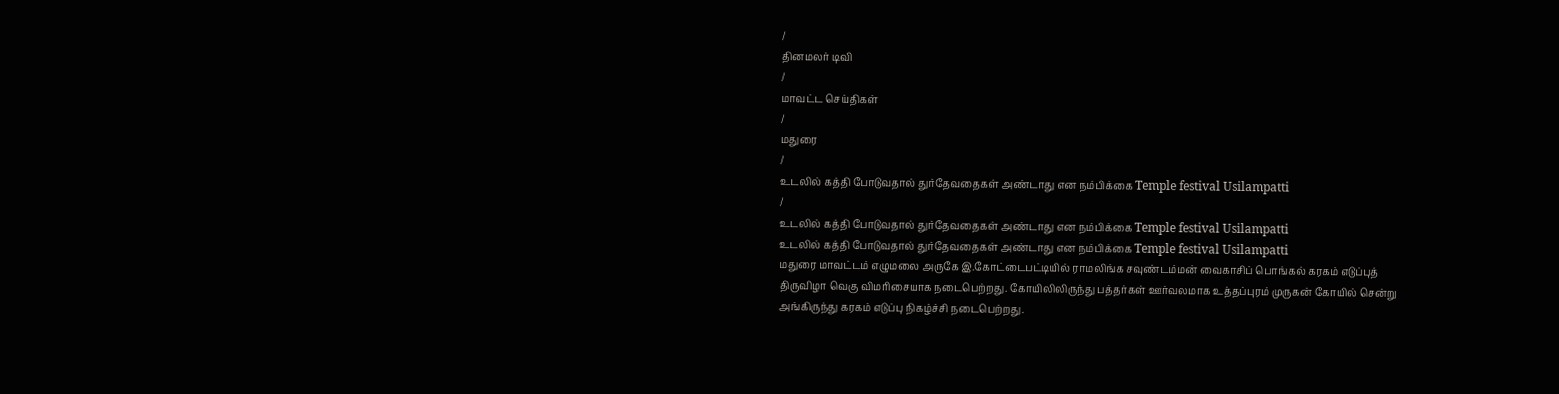/
தினமலர் டிவி
/
மாவட்ட செய்திகள்
/
மதுரை
/
உடலில் கத்தி போடுவதால் துர்தேவதைகள் அண்டாது என நம்பிக்கை Temple festival Usilampatti
/
உடலில் கத்தி போடுவதால் துர்தேவதைகள் அண்டாது என நம்பிக்கை Temple festival Usilampatti
உடலில் கத்தி போடுவதால் துர்தேவதைகள் அண்டாது என நம்பிக்கை Temple festival Usilampatti
மதுரை மாவட்டம் எழுமலை அருகே இ.கோட்டைபட்டியில் ராமலிங்க சவுண்டம்மன் வைகாசிப் பொங்கல் கரகம் எடுப்புத் திருவிழா வெகு விமரிசையாக நடைபெற்றது. கோயிலிலிருந்து பத்தர்கள் ஊர்வலமாக உத்தப்புரம் முருகன் கோயில் சென்று அங்கிருந்து கரகம் எடுப்பு நிகழ்ச்சி நடைபெற்றது.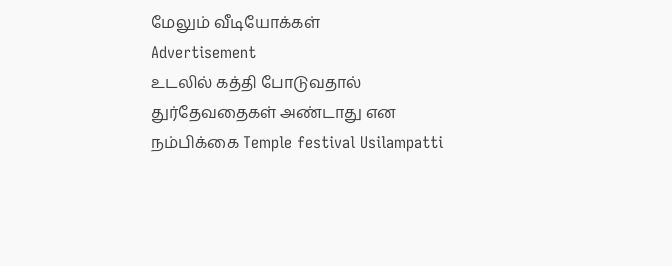மேலும் வீடியோக்கள்
Advertisement
உடலில் கத்தி போடுவதால் துர்தேவதைகள் அண்டாது என நம்பிக்கை Temple festival Usilampatti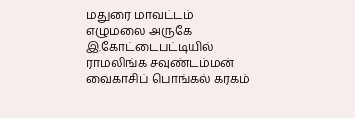மதுரை மாவட்டம் எழுமலை அருகே இ.கோட்டைபட்டியில் ராமலிங்க சவுண்டம்மன் வைகாசிப் பொங்கல் கரகம்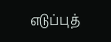எடுப்புத்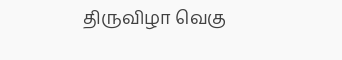திருவிழா வெகு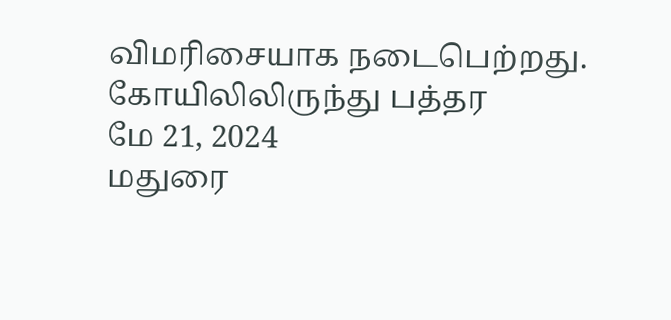விமரிசையாக நடைபெற்றது. கோயிலிலிருந்து பத்தர
மே 21, 2024
மதுரை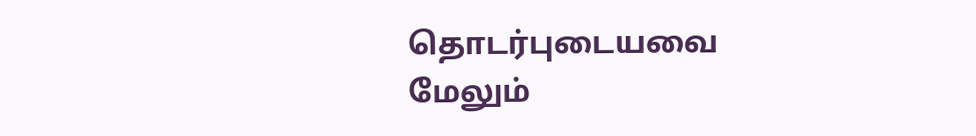தொடர்புடையவை
மேலும்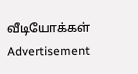வீடியோக்கள்
Advertisement